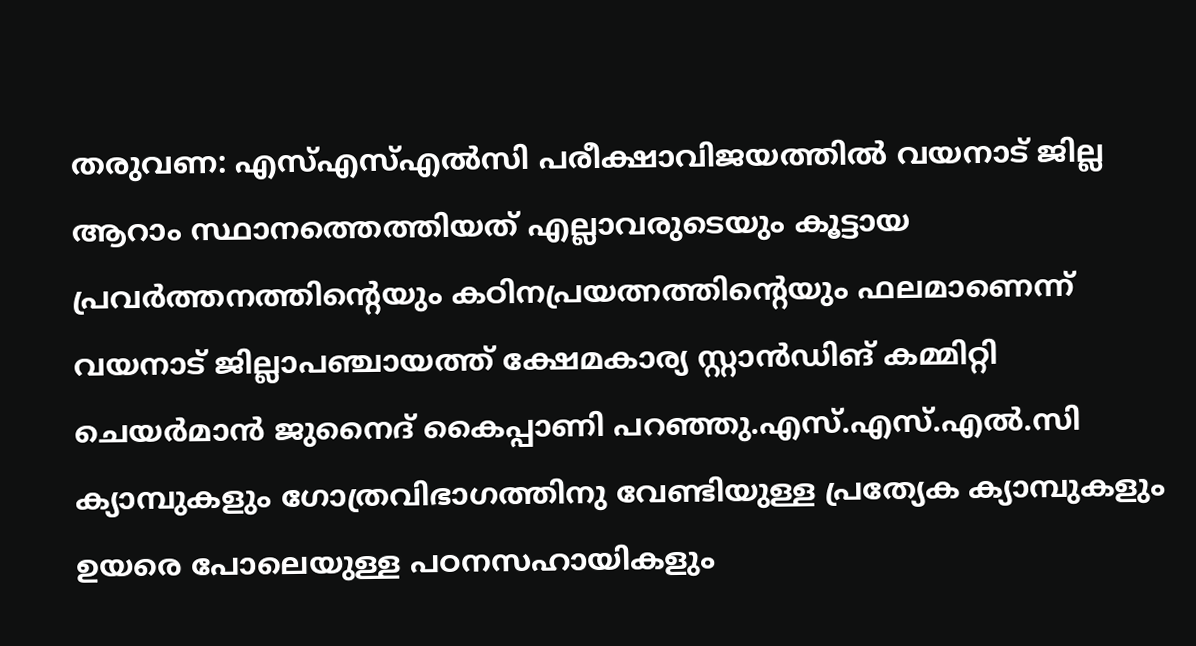തരുവണ: എസ്എസ്എൽസി പരീക്ഷാവിജയത്തിൽ വയനാട് ജില്ല ആറാം സ്ഥാനത്തെത്തിയത് എല്ലാവരുടെയും കൂട്ടായ പ്രവർത്തനത്തിന്റെയും കഠിനപ്രയത്നത്തിന്റെയും ഫലമാണെന്ന് വയനാട് ജില്ലാപഞ്ചായത്ത് ക്ഷേമകാര്യ സ്റ്റാൻഡിങ് കമ്മിറ്റി ചെയർമാൻ ജുനൈദ് കൈപ്പാണി പറഞ്ഞു.എസ്.എസ്.എൽ.സി ക്യാമ്പുകളും ഗോത്രവിഭാഗത്തിനു വേണ്ടിയുള്ള പ്രത്യേക ക്യാമ്പുകളും ഉയരെ പോലെയുള്ള പഠനസഹായികളും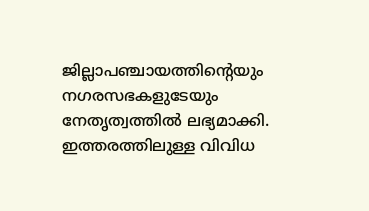ജില്ലാപഞ്ചായത്തിൻ്റെയും
നഗരസഭകളുടേയും നേതൃത്വത്തിൽ ലഭ്യമാക്കി. ഇത്തരത്തിലുള്ള വിവിധ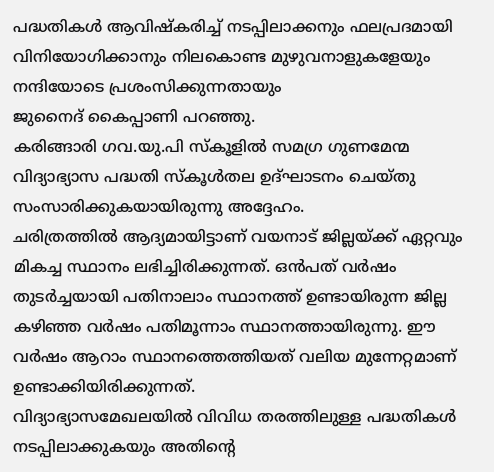പദ്ധതികൾ ആവിഷ്കരിച്ച് നടപ്പിലാക്കനും ഫലപ്രദമായി വിനിയോഗിക്കാനും നിലകൊണ്ട മുഴുവനാളുകളേയും നന്ദിയോടെ പ്രശംസിക്കുന്നതായും
ജുനൈദ് കൈപ്പാണി പറഞ്ഞു.
കരിങ്ങാരി ഗവ.യു.പി സ്കൂളിൽ സമഗ്ര ഗുണമേന്മ വിദ്യാഭ്യാസ പദ്ധതി സ്കൂൾതല ഉദ്ഘാടനം ചെയ്തു സംസാരിക്കുകയായിരുന്നു അദ്ദേഹം.
ചരിത്രത്തിൽ ആദ്യമായിട്ടാണ് വയനാട് ജില്ലയ്ക്ക് ഏറ്റവും മികച്ച സ്ഥാനം ലഭിച്ചിരിക്കുന്നത്. ഒൻപത് വർഷം തുടർച്ചയായി പതിനാലാം സ്ഥാനത്ത് ഉണ്ടായിരുന്ന ജില്ല കഴിഞ്ഞ വർഷം പതിമൂന്നാം സ്ഥാനത്തായിരുന്നു. ഈ വർഷം ആറാം സ്ഥാനത്തെത്തിയത് വലിയ മുന്നേറ്റമാണ് ഉണ്ടാക്കിയിരിക്കുന്നത്.
വിദ്യാഭ്യാസമേഖലയിൽ വിവിധ തരത്തിലുള്ള പദ്ധതികൾ നടപ്പിലാക്കുകയും അതിൻ്റെ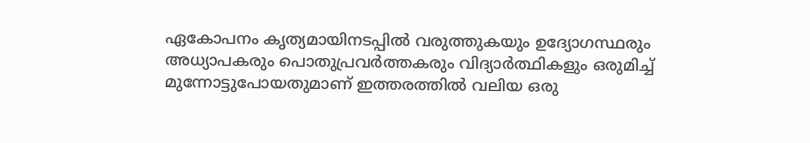ഏകോപനം കൃത്യമായിനടപ്പിൽ വരുത്തുകയും ഉദ്യോഗസ്ഥരും അധ്യാപകരും പൊതുപ്രവർത്തകരും വിദ്യാർത്ഥികളും ഒരുമിച്ച് മുന്നോട്ടുപോയതുമാണ് ഇത്തരത്തിൽ വലിയ ഒരു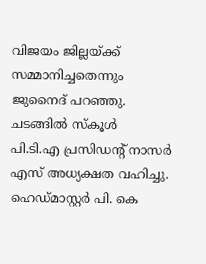വിജയം ജില്ലയ്ക്ക് സമ്മാനിച്ചതെന്നും ജുനൈദ് പറഞ്ഞു.
ചടങ്ങിൽ സ്കൂൾ
പി.ടി.എ പ്രസിഡന്റ് നാസർ എസ് അധ്യക്ഷത വഹിച്ചു.
ഹെഡ്മാസ്റ്റർ പി. കെ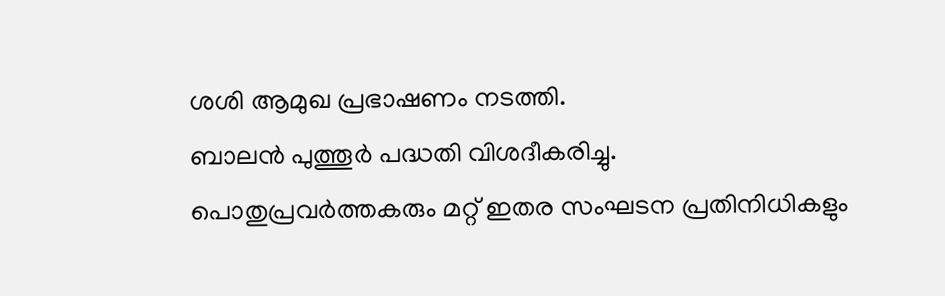ശശി ആമുഖ പ്രഭാഷണം നടത്തി.
ബാലൻ പുത്തൂർ പദ്ധതി വിശദീകരിച്ചു.
പൊതുപ്രവർത്തകരും മറ്റ് ഇതര സംഘടന പ്രതിനിധികളും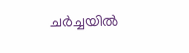ചർച്ചയിൽ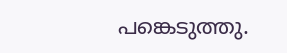പങ്കെടുത്തു.